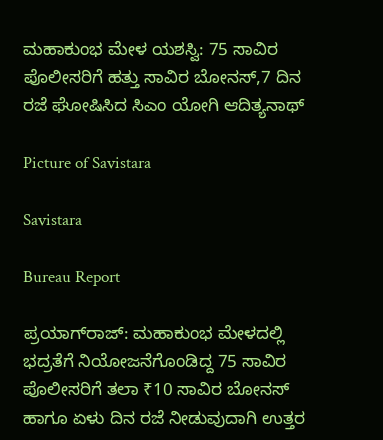ಮಹಾಕುಂಭ ಮೇಳ ಯಶಸ್ವಿ: 75 ಸಾವಿರ ಪೊಲೀಸರಿಗೆ ಹತ್ತು ಸಾವಿರ ಬೋನಸ್,7 ದಿನ ರಜೆ ಘೋಷಿಸಿದ ಸಿಎಂ ಯೋಗಿ ಆದಿತ್ಯನಾಥ್

Picture of Savistara

Savistara

Bureau Report

ಪ್ರಯಾಗ್‌ರಾಜ್‌: ಮಹಾಕುಂಭ ಮೇಳದಲ್ಲಿ ಭದ್ರತೆಗೆ ನಿಯೋಜನೆಗೊಂಡಿದ್ದ 75 ಸಾವಿರ ಪೊಲೀಸರಿಗೆ ತಲಾ ₹10 ಸಾವಿರ ಬೋನಸ್ ಹಾಗೂ ಏಳು ದಿನ ರಜೆ ನೀಡುವುದಾಗಿ ಉತ್ತರ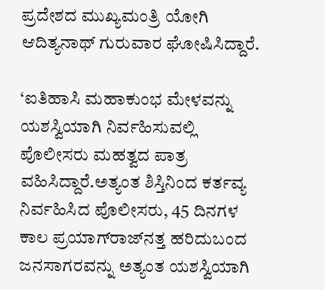ಪ್ರದೇಶದ ಮುಖ್ಯಮಂತ್ರಿ ಯೋಗಿ ಆದಿತ್ಯನಾಥ್ ಗುರುವಾರ ಘೋಷಿಸಿದ್ದಾರೆ.

‘ಐತಿಹಾಸಿ ಮಹಾಕುಂಭ ಮೇಳವನ್ನು ಯಶಸ್ವಿಯಾಗಿ ನಿರ್ವಹಿಸುವಲ್ಲಿ ಪೊಲೀಸರು ಮಹತ್ವದ ಪಾತ್ರ ವಹಿಸಿದ್ದಾರೆ.ಅತ್ಯಂತ ಶಿಸ್ತಿನಿಂದ ಕರ್ತವ್ಯ ನಿರ್ವಹಿಸಿದ ಪೊಲೀಸರು, 45 ದಿನಗಳ ಕಾಲ ಪ್ರಯಾಗ್‌ರಾಜ್‌ನತ್ತ ಹರಿದುಬಂದ ಜನಸಾಗರವನ್ನು ಅತ್ಯಂತ ಯಶಸ್ವಿಯಾಗಿ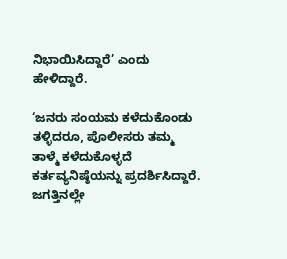ನಿಭಾಯಿಸಿದ್ದಾರೆ’ ಎಂದು ಹೇಳಿದ್ದಾರೆ.

‘ಜನರು ಸಂಯಮ ಕಳೆದುಕೊಂಡು ತಳ್ಳಿದರೂ, ಪೊಲೀಸರು ತಮ್ಮ ತಾಳ್ಮೆ ಕಳೆದುಕೊಳ್ಳದೆ ಕರ್ತವ್ಯನಿಷ್ಠೆಯನ್ನು ಪ್ರದರ್ಶಿಸಿದ್ದಾರೆ. ಜಗತ್ತಿನಲ್ಲೇ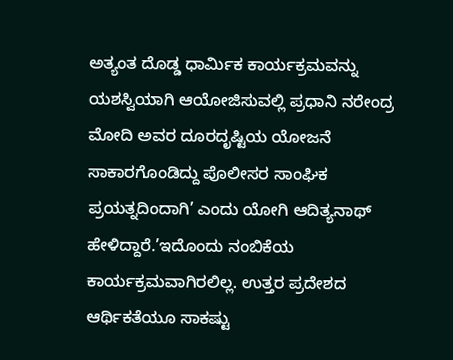ಅತ್ಯಂತ ದೊಡ್ಡ ಧಾರ್ಮಿಕ ಕಾರ್ಯಕ್ರಮವನ್ನು ಯಶಸ್ವಿಯಾಗಿ ಆಯೋಜಿಸುವಲ್ಲಿ ಪ್ರಧಾನಿ ನರೇಂದ್ರ ಮೋದಿ ಅವರ ದೂರದೃಷ್ಟಿಯ ಯೋಜನೆ ಸಾಕಾರಗೊಂಡಿದ್ದು ಪೊಲೀಸರ ಸಾಂಘಿಕ ಪ್ರಯತ್ನದಿಂದಾಗಿ’ ಎಂದು ಯೋಗಿ ಆದಿತ್ಯನಾಥ್ ಹೇಳಿದ್ದಾರೆ.’ಇದೊಂದು ನಂಬಿಕೆಯ ಕಾರ್ಯಕ್ರಮವಾಗಿರಲಿಲ್ಲ. ಉತ್ತರ ಪ್ರದೇಶದ ಆರ್ಥಿಕತೆಯೂ ಸಾಕಷ್ಟು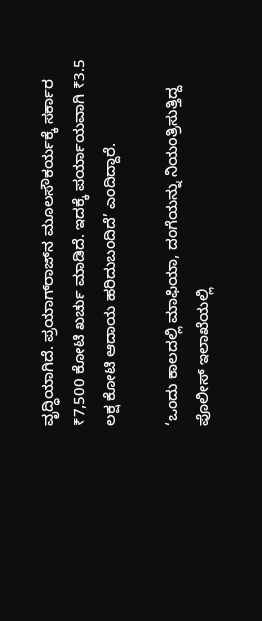ವೃದ್ಧಿಯಾಗಿದೆ. ಪ್ರಯಾಗ್‌ರಾಜ್‌ನ ಮೂಲಸೌಕರ್ಯಕ್ಕೆ ಸರ್ಕಾರ ₹7,500 ಕೋಟಿ ಖರ್ಚು ಮಾಡಿದೆ. ಇದಕ್ಕೆ ಪರ್ಯಾಯವಾಗಿ ₹3.5 ಲಕ್ಷ ಕೋಟಿ ಆದಾಯ ಹರಿದುಬಂದಿದೆ’ ಎಂದಿದ್ದಾರೆ.

‘ಒಂದು ಕಾಲದಲ್ಲಿ ಮಾಫಿಯಾ, ದಂಗೆಯನ್ನು ನಿಯಂತ್ರಿಸುತ್ತಿದ್ದ ಪೊಲೀಸ್‌ ಇಲಾಖೆಯಲ್ಲಿ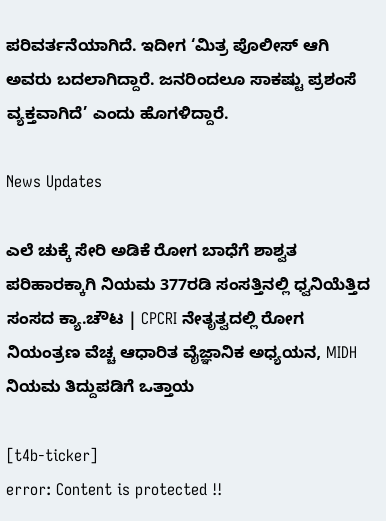ಪರಿವರ್ತನೆಯಾಗಿದೆ. ಇದೀಗ ‘ಮಿತ್ರ ಪೊಲೀಸ್ ಆಗಿ ಅವರು ಬದಲಾಗಿದ್ದಾರೆ. ಜನರಿಂದಲೂ ಸಾಕಷ್ಟು ಪ್ರಶಂಸೆ ವ್ಯಕ್ತವಾಗಿದೆ’ ಎಂದು ಹೊಗಳಿದ್ದಾರೆ.

News Updates

ಎಲೆ ಚುಕ್ಕೆ ಸೇರಿ ಅಡಿಕೆ ರೋಗ ಬಾಧೆಗೆ ಶಾಶ್ವತ ಪರಿಹಾರಕ್ಕಾಗಿ ನಿಯಮ 377ರಡಿ ಸಂಸತ್ತಿನಲ್ಲಿ ಧ್ವನಿಯೆತ್ತಿದ ಸಂಸದ ಕ್ಯಾ.ಚೌಟ | CPCRI ನೇತೃತ್ವದಲ್ಲಿ ರೋಗ ನಿಯಂತ್ರಣ ವೆಚ್ಚ ಆಧಾರಿತ ವೈಜ್ಞಾನಿಕ ಅಧ್ಯಯನ, MIDH ನಿಯಮ ತಿದ್ದುಪಡಿಗೆ ಒತ್ತಾಯ

[t4b-ticker]
error: Content is protected !!